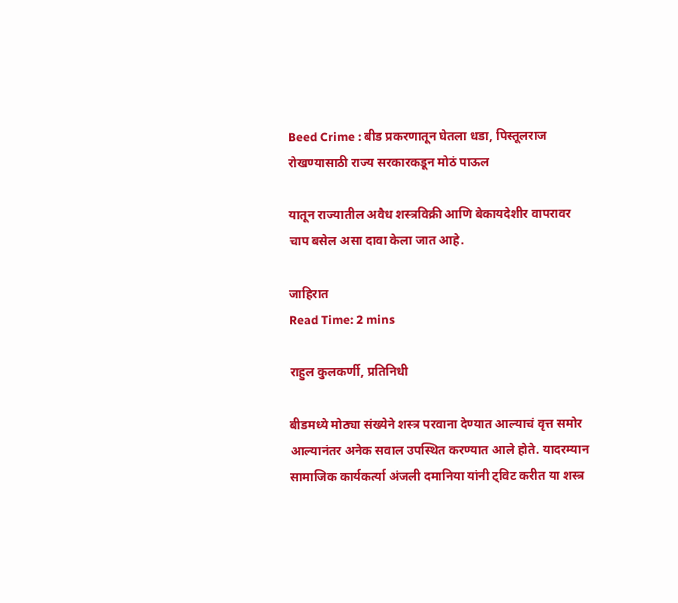Beed Crime : बीड प्रकरणातून घेतला धडा, पिस्तूलराज रोखण्यासाठी राज्य सरकारकडून मोठं पाऊल

यातून राज्यातील अवैध शस्त्रविक्री आणि बेकायदेशीर वापरावर चाप बसेल असा दावा केला जात आहे.

जाहिरात
Read Time: 2 mins

राहुल कुलकर्णी, प्रतिनिधी

बीडमध्ये मोठ्या संख्येने शस्त्र परवाना देण्यात आल्याचं वृत्त समोर आल्यानंतर अनेक सवाल उपस्थित करण्यात आले होते. यादरम्यान सामाजिक कार्यकर्त्या अंजली दमानिया यांनी ट्विट करीत या शस्त्र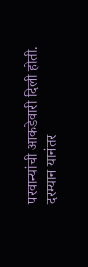परवान्यांची आकडेवारी दिली होती. दरम्यान यानंतर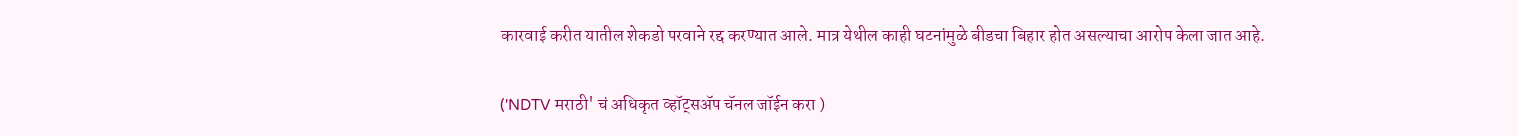कारवाई करीत यातील शेकडो परवाने रद्द करण्यात आले. मात्र येथील काही घटनांमुळे बीडचा बिहार होत असल्याचा आरोप केला जात आहे.

('NDTV मराठी' चं अधिकृत व्हॉट्सअ‍ॅप चॅनल जॉईन करा )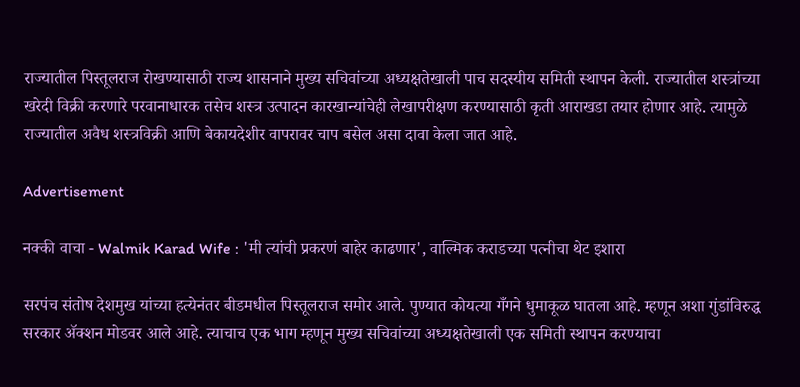राज्यातील पिस्तूलराज रोखण्यासाठी राज्य शासनाने मुख्य सचिवांच्या अध्यक्षतेखाली पाच सदस्यीय समिती स्थापन केली. राज्यातील शस्त्रांच्या खरेदी विक्री करणारे परवानाधारक तसेच शस्त्र उत्पादन कारखान्यांचेही लेखापरीक्षण करण्यासाठी कृती आराखडा तयार होणार आहे. त्यामुळे राज्यातील अवैध शस्त्रविक्री आणि बेकायदेशीर वापरावर चाप बसेल असा दावा केला जात आहे.

Advertisement

नक्की वाचा - Walmik Karad Wife : 'मी त्यांची प्रकरणं बाहेर काढणार', वाल्मिक कराडच्या पत्नीचा थेट इशारा

सरपंच संतोष देशमुख यांच्या हत्येनंतर बीडमधील पिस्तूलराज समोर आले. पुण्यात कोयत्या गँगने धुमाकूळ घातला आहे. म्हणून अशा गुंडांविरुद्ध सरकार ॲक्शन मोडवर आले आहे. त्याचाच एक भाग म्हणून मुख्य सचिवांच्या अध्यक्षतेखाली एक समिती स्थापन करण्याचा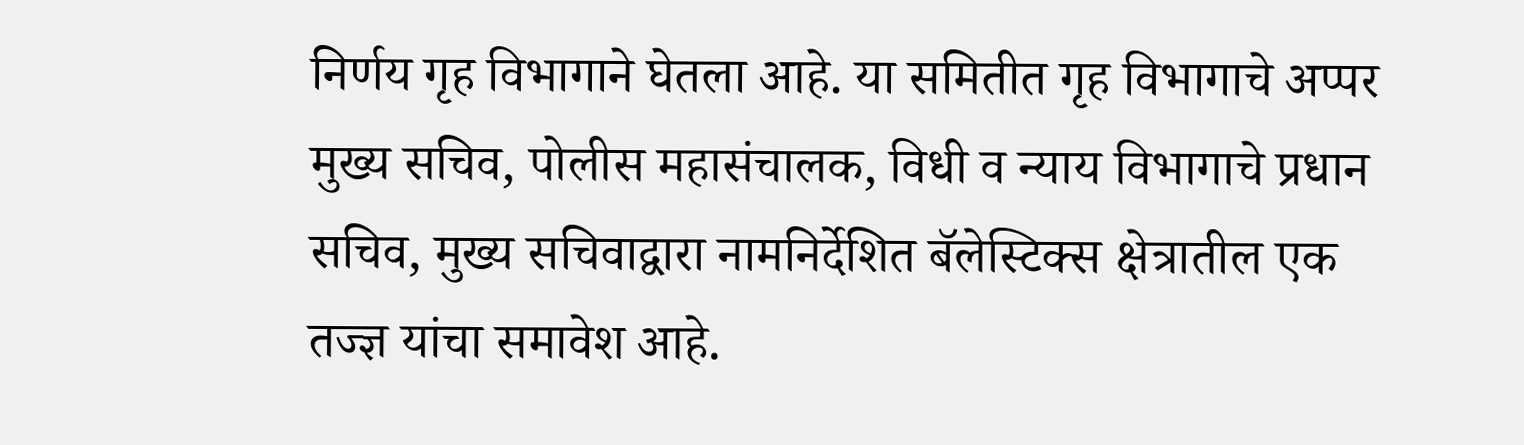निर्णय गृह विभागाने घेतला आहे. या समितीत गृह विभागाचे अप्पर मुख्य सचिव, पोलीस महासंचालक, विधी व न्याय विभागाचे प्रधान सचिव, मुख्य सचिवाद्वारा नामनिर्देशित बॅलेस्टिक्स क्षेत्रातील एक तज्ज्ञ यांचा समावेश आहे.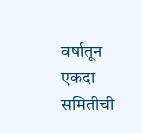वर्षातून एकदा समितीची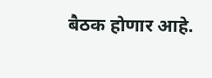बैठक होणार आहे.